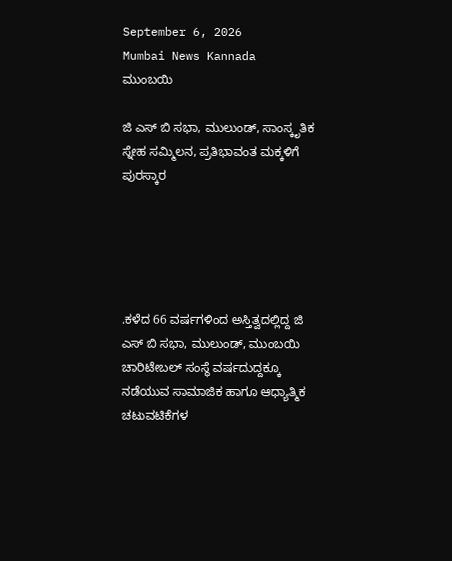September 6, 2026
Mumbai News Kannada
ಮುಂಬಯಿ

ಜಿ ಎಸ್ ಬಿ ಸಭಾ, ಮುಲುಂಡ್, ಸಾಂಸ್ಕೃತಿಕ ಸ್ನೇಹ ಸಮ್ಮಿಲನ, ಪ್ರತಿಭಾವಂತ ಮಕ್ಕಳಿಗೆ ಪುರಸ್ಕಾರ





.ಕಳೆದ 66 ವರ್ಷಗಳಿಂದ ಅಸ್ತಿತ್ವದಲ್ಲಿದ್ದ ಜಿ ಎಸ್ ಬಿ ಸಭಾ, ಮುಲುಂಡ್, ಮುಂಬಯಿ ಚಾರಿಟೇಬಲ್ ಸಂಸ್ಥೆ ವರ್ಷದುದ್ದಕ್ಕೂ ನಡೆಯುವ ಸಾಮಾಜಿಕ ಹಾಗೂ ಆಧ್ಯಾತ್ಮಿಕ ಚಟುವಟಿಕೆಗಳ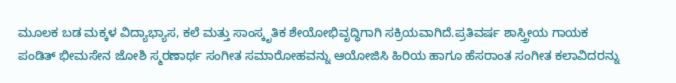ಮೂಲಕ ಬಡ ಮಕ್ಕಳ ವಿದ್ಯಾಭ್ಯಾಸ, ಕಲೆ ಮತ್ತು ಸಾಂಸ್ಕೃತಿಕ ಶೇಯೋಭಿವೃದ್ಧಿಗಾಗಿ ಸಕ್ರಿಯವಾಗಿದೆ.ಪ್ರತಿವರ್ಷ ಶಾಸ್ತ್ರೀಯ ಗಾಯಕ ಪಂಡಿತ್ ಭೀಮಸೇನ ಜೋಶಿ ಸ್ಮರಣಾರ್ಥ ಸಂಗೀತ ಸಮಾರೋಹವನ್ನು ಆಯೋಜಿಸಿ ಹಿರಿಯ ಹಾಗೂ ಹೆಸರಾಂತ ಸಂಗೀತ ಕಲಾವಿದರನ್ನು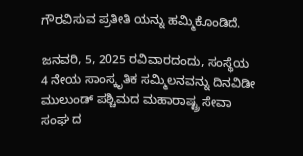ಗೌರವಿಸುವ ಪ್ರತೀತಿ ಯನ್ನು ಹಮ್ಮಿಕೊಂಡಿದೆ.

ಜನವರಿ, 5, 2025 ರವಿವಾರದಂದು, ಸಂಸ್ಥೆಯ 4 ನೇಯ ಸಾಂಸ್ಕೃತಿಕ ಸಮ್ಮಿಲನವನ್ನು ದಿನವಿಡೀ ಮುಲುಂಡ್ ಪಶ್ಚಿಮದ ಮಹಾರಾಷ್ಟ್ರ ಸೇವಾ ಸಂಘ ದ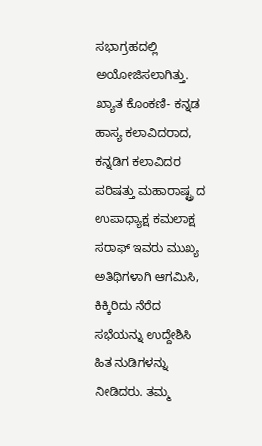ಸಭಾಗ್ರಹದಲ್ಲಿ ಅಯೋಜಿಸಲಾಗಿತ್ತು. ಖ್ಯಾತ ಕೊಂಕಣಿ- ಕನ್ನಡ ಹಾಸ್ಯ ಕಲಾವಿದರಾದ, ಕನ್ನಡಿಗ ಕಲಾವಿದರ ಪರಿಷತ್ತು ಮಹಾರಾಷ್ಟ್ರ ದ ಉಪಾಧ್ಯಾಕ್ಷ ಕಮಲಾಕ್ಷ ಸರಾಫ್ ಇವರು ಮುಖ್ಯ ಅತಿಥಿಗಳಾಗಿ ಆಗಮಿಸಿ, ಕಿಕ್ಕಿರಿದು ನೆರೆದ ಸಭೆಯನ್ನು ಉದ್ದೇಶಿಸಿ ಹಿತ ನುಡಿಗಳನ್ನು ನೀಡಿದರು. ತಮ್ಮ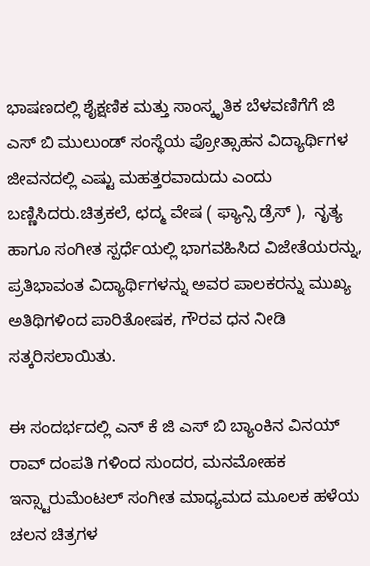ಭಾಷಣದಲ್ಲಿ ಶೈಕ್ಷಣಿಕ ಮತ್ತು ಸಾಂಸ್ಕೃತಿಕ ಬೆಳವಣಿಗೆಗೆ ಜಿ ಎಸ್ ಬಿ ಮುಲುಂಡ್ ಸಂಸ್ಥೆಯ ಪ್ರೋತ್ಸಾಹನ ವಿದ್ಯಾರ್ಥಿಗಳ ಜೀವನದಲ್ಲಿ ಎಷ್ಟು ಮಹತ್ತರವಾದುದು ಎಂದು ಬಣ್ಣಿಸಿದರು.ಚಿತ್ರಕಲೆ, ಛದ್ಮ ವೇಷ ( ಫ್ಯಾನ್ಸಿ ಡ್ರೆಸ್ ),  ನೃತ್ಯ ಹಾಗೂ ಸಂಗೀತ ಸ್ಪರ್ಧೆಯಲ್ಲಿ ಭಾಗವಹಿಸಿದ ವಿಜೇತೆಯರನ್ನು, ಪ್ರತಿಭಾವಂತ ವಿದ್ಯಾರ್ಥಿಗಳನ್ನು ಅವರ ಪಾಲಕರನ್ನು ಮುಖ್ಯ ಅತಿಥಿಗಳಿಂದ ಪಾರಿತೋಷಕ, ಗೌರವ ಧನ ನೀಡಿ ಸತ್ಕರಿಸಲಾಯಿತು.

ಈ ಸಂದರ್ಭದಲ್ಲಿ ಎನ್ ಕೆ ಜಿ ಎಸ್ ಬಿ ಬ್ಯಾಂಕಿನ ವಿನಯ್ ರಾವ್ ದಂಪತಿ ಗಳಿಂದ ಸುಂದರ, ಮನಮೋಹಕ ಇನ್ಸ್ಟಾರುಮೆಂಟಲ್ ಸಂಗೀತ ಮಾಧ್ಯಮದ ಮೂಲಕ ಹಳೆಯ ಚಲನ ಚಿತ್ರಗಳ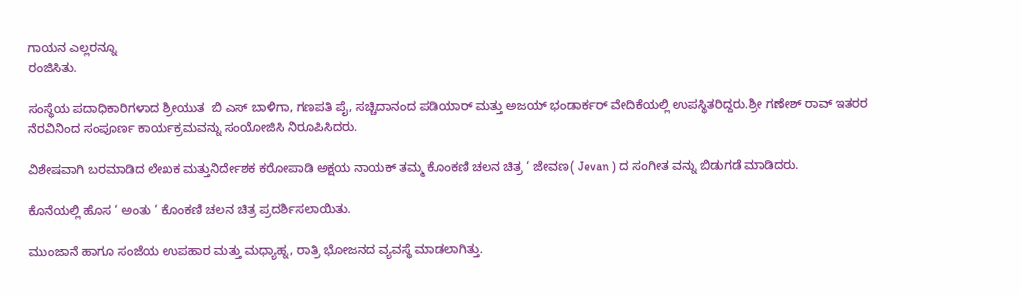ಗಾಯನ ಎಲ್ಲರನ್ನೂ
ರಂಜಿಸಿತು.

ಸಂಸ್ಥೆಯ ಪದಾಧಿಕಾರಿಗಳಾದ ಶ್ರೀಯುತ  ಬಿ ಎಸ್ ಬಾಳಿಗಾ, ಗಣಪತಿ ಪೈ, ಸಚ್ಚಿದಾನಂದ ಪಡಿಯಾರ್ ಮತ್ತು ಅಜಯ್ ಭಂಡಾರ್ಕರ್ ವೇದಿಕೆಯಲ್ಲಿ ಉಪಸ್ಥಿತರಿದ್ದರು.ಶ್ರೀ ಗಣೇಶ್ ರಾವ್ ಇತರರ ನೆರವಿನಿಂದ ಸಂಪೂರ್ಣ ಕಾರ್ಯಕ್ರಮವನ್ನು ಸಂಯೋಜಿಸಿ ನಿರೂಪಿಸಿದರು.

ವಿಶೇಷವಾಗಿ ಬರಮಾಡಿದ ಲೇಖಕ ಮತ್ತುನಿರ್ದೇಶಕ ಕರೋಪಾಡಿ ಅಕ್ಷಯ ನಾಯಕ್ ತಮ್ಮ ಕೊಂಕಣಿ ಚಲನ ಚಿತ್ರ ‘ ಜೇವಣ( Jevan ) ದ ಸಂಗೀತ ವನ್ನು ಬಿಡುಗಡೆ ಮಾಡಿದರು.

ಕೊನೆಯಲ್ಲಿ ಹೊಸ ‘ ಅಂತು ‘ ಕೊಂಕಣಿ ಚಲನ ಚಿತ್ರ ಪ್ರದರ್ಶಿಸಲಾಯಿತು.

ಮುಂಜಾನೆ ಹಾಗೂ ಸಂಜೆಯ ಉಪಹಾರ ಮತ್ತು ಮಧ್ಯಾಹ್ನ, ರಾತ್ರಿ ಭೋಜನದ ವ್ಯವಸ್ಥೆ ಮಾಡಲಾಗಿತ್ತು.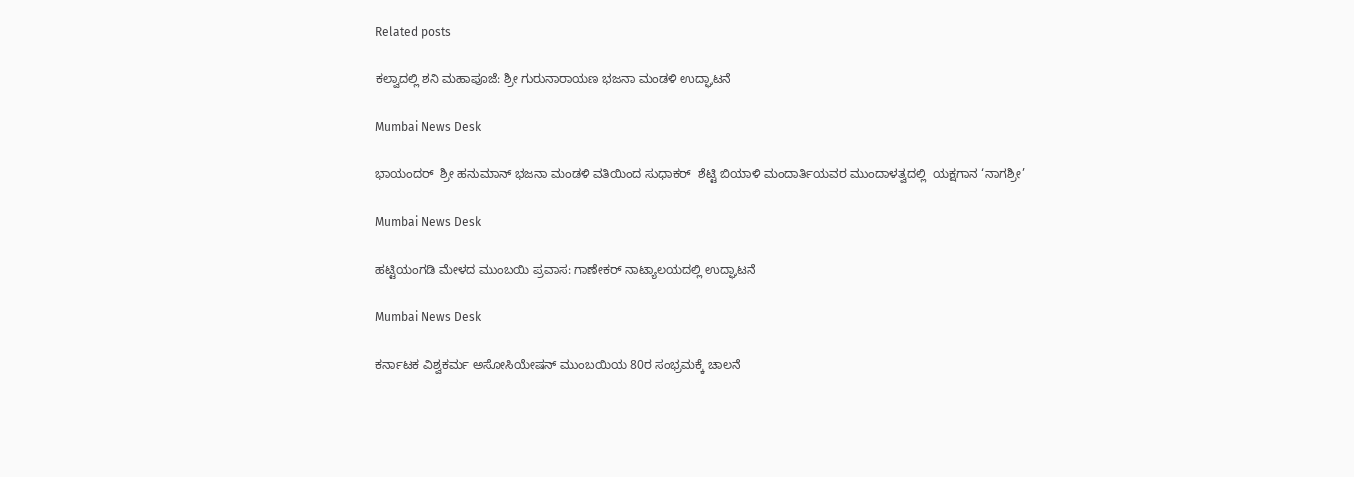Related posts

ಕಲ್ವಾದಲ್ಲಿ ಶನಿ ಮಹಾಪೂಜೆ: ಶ್ರೀ ಗುರುನಾರಾಯಣ ಭಜನಾ ಮಂಡಳಿ ಉದ್ಘಾಟನೆ

Mumbai News Desk

ಭಾಯಂದ‌ರ್  ಶ್ರೀ ಹನುಮಾನ್ ಭಜನಾ ಮಂಡಳಿ ವತಿಯಿಂದ ಸುಧಾಕರ್  ಶೆಟ್ಟಿ ಬಿಯಾಳಿ ಮಂದಾರ್ತಿಯವರ ಮುಂದಾಳತ್ವದಲ್ಲಿ  ಯಕ್ಷಗಾನ ‘ನಾಗಶ್ರೀ’

Mumbai News Desk

ಹಟ್ಟಿಯಂಗಡಿ ಮೇಳದ ಮುಂಬಯಿ ಪ್ರವಾಸ: ಗಾಣೇಕರ್ ನಾಟ್ಯಾಲಯದಲ್ಲಿ ಉದ್ಘಾಟನೆ

Mumbai News Desk

ಕರ್ನಾಟಕ ವಿಶ್ವಕರ್ಮ ಅಸೋಸಿಯೇಷನ್ ಮುಂಬಯಿಯ 80ರ ಸಂಭ್ರಮಕ್ಕೆ ಚಾಲನೆ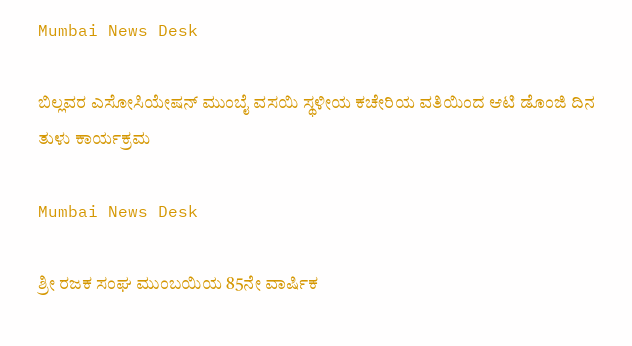Mumbai News Desk

ಬಿಲ್ಲವರ ಎಸೋಸಿಯೇಷನ್ ಮುಂಬೈ ವಸಯಿ ಸ್ಥಳೀಯ ಕಚೇರಿಯ ವತಿಯಿಂದ ಆಟಿ ಡೊಂಜಿ ದಿನ ತುಳು ಕಾರ್ಯಕ್ರಮ

Mumbai News Desk

ಶ್ರೀ ರಜಕ ಸಂಘ ಮುಂಬಯಿಯ 85ನೇ ವಾರ್ಷಿಕ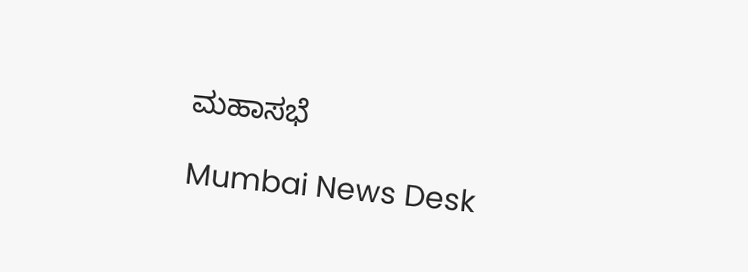ಮಹಾಸಭೆ

Mumbai News Desk